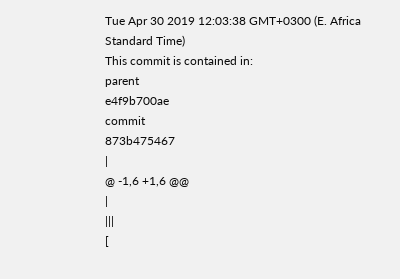Tue Apr 30 2019 12:03:38 GMT+0300 (E. Africa Standard Time)
This commit is contained in:
parent
e4f9b700ae
commit
873b475467
|
@ -1,6 +1,6 @@
|
|||
[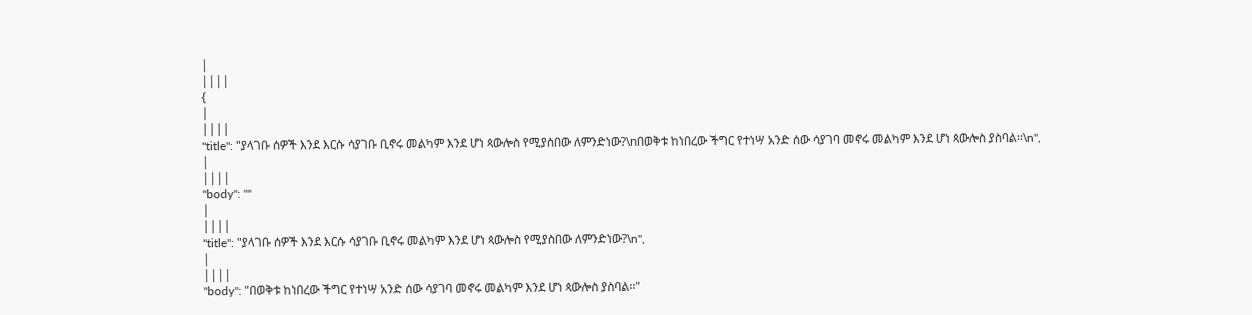|
||||
{
|
||||
"title": "ያላገቡ ሰዎች እንደ እርሱ ሳያገቡ ቢኖሩ መልካም እንደ ሆነ ጳውሎስ የሚያስበው ለምንድነው?\nበወቅቱ ከነበረው ችግር የተነሣ አንድ ሰው ሳያገባ መኖሩ መልካም እንደ ሆነ ጳውሎስ ያስባል፡፡\n",
|
||||
"body": ""
|
||||
"title": "ያላገቡ ሰዎች እንደ እርሱ ሳያገቡ ቢኖሩ መልካም እንደ ሆነ ጳውሎስ የሚያስበው ለምንድነው?\n",
|
||||
"body": "በወቅቱ ከነበረው ችግር የተነሣ አንድ ሰው ሳያገባ መኖሩ መልካም እንደ ሆነ ጳውሎስ ያስባል፡፡"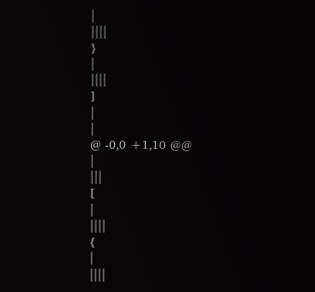|
||||
}
|
||||
]
|
|
@ -0,0 +1,10 @@
|
|||
[
|
||||
{
|
||||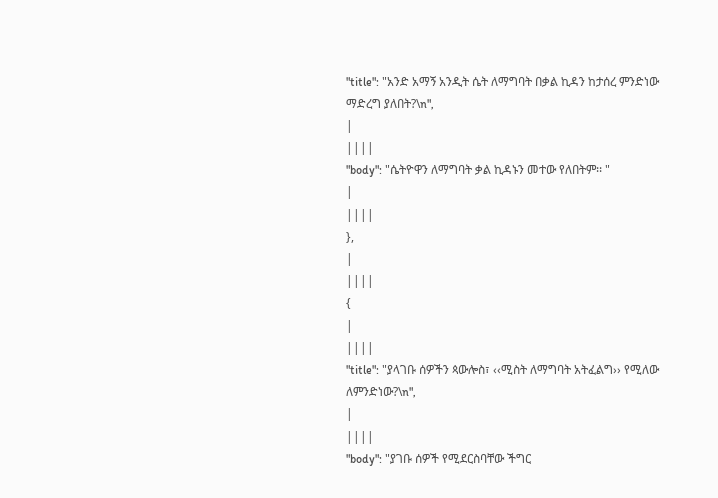"title": "አንድ አማኝ አንዲት ሴት ለማግባት በቃል ኪዳን ከታሰረ ምንድነው ማድረግ ያለበት?\n",
|
||||
"body": "ሴትዮዋን ለማግባት ቃል ኪዳኑን መተው የለበትም፡፡ "
|
||||
},
|
||||
{
|
||||
"title": "ያላገቡ ሰዎችን ጳውሎስ፣ ‹‹ሚስት ለማግባት አትፈልግ›› የሚለው ለምንድነው?\n",
|
||||
"body": "ያገቡ ሰዎች የሚደርስባቸው ችግር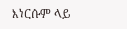እነርሱም ላይ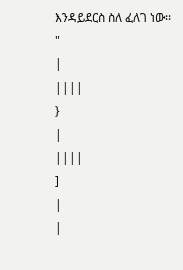እንዳይደርስ ስለ ፈለገ ነው፡፡ "
|
||||
}
|
||||
]
|
|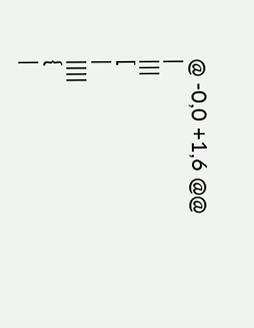@ -0,0 +1,6 @@
|
|||
[
|
||||
{
|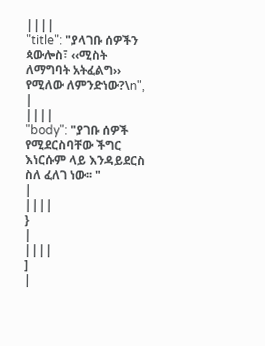||||
"title": "ያላገቡ ሰዎችን ጳውሎስ፣ ‹‹ሚስት ለማግባት አትፈልግ›› የሚለው ለምንድነው?\n",
|
||||
"body": "ያገቡ ሰዎች የሚደርስባቸው ችግር እነርሱም ላይ እንዳይደርስ ስለ ፈለገ ነው፡፡ "
|
||||
}
|
||||
]
|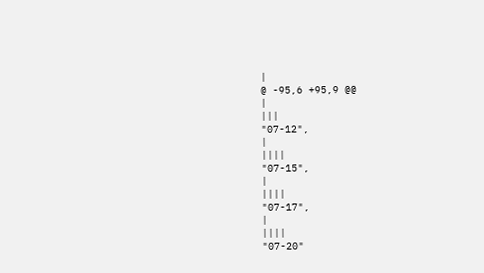|
@ -95,6 +95,9 @@
|
|||
"07-12",
|
||||
"07-15",
|
||||
"07-17",
|
||||
"07-20"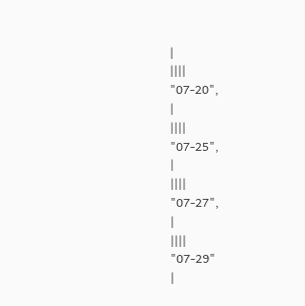|
||||
"07-20",
|
||||
"07-25",
|
||||
"07-27",
|
||||
"07-29"
|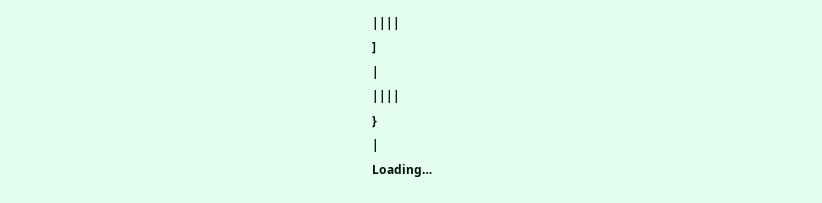||||
]
|
||||
}
|
Loading…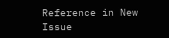Reference in New Issue